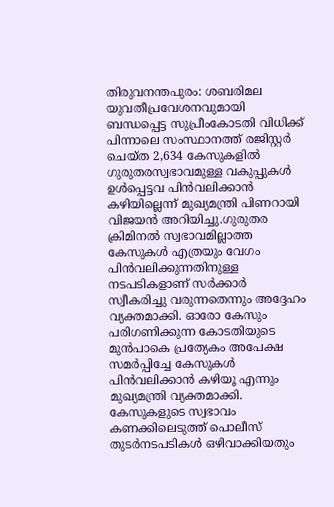തിരുവനന്തപുരം: ശബരിമല യുവതീപ്രവേശനവുമായി ബന്ധപ്പെട്ട സുപ്രീംകോടതി വിധിക്ക് പിന്നാലെ സംസ്ഥാനത്ത് രജിസ്റ്റർ ചെയ്ത 2,634 കേസുകളിൽ ഗുരുതരസ്വഭാവമുള്ള വകുപ്പുകൾ ഉൾപ്പെട്ടവ പിൻവലിക്കാൻ കഴിയില്ലെന്ന് മുഖ്യമന്ത്രി പിണറായി വിജയൻ അറിയിച്ചു.ഗുരുതര ക്രിമിനൽ സ്വഭാവമില്ലാത്ത കേസുകൾ എത്രയും വേഗം പിൻവലിക്കുന്നതിനുള്ള നടപടികളാണ് സർക്കാർ സ്വീകരിച്ചു വരുന്നതെന്നും അദ്ദേഹം വ്യക്തമാക്കി. ഓരോ കേസും പരിഗണിക്കുന്ന കോടതിയുടെ മുൻപാകെ പ്രത്യേകം അപേക്ഷ സമർപ്പിച്ചേ കേസുകൾ പിൻവലിക്കാൻ കഴിയൂ എന്നും മുഖ്യമന്ത്രി വ്യക്തമാക്കി.
കേസുകളുടെ സ്വഭാവം കണക്കിലെടുത്ത് പൊലീസ് തുടർനടപടികൾ ഒഴിവാക്കിയതും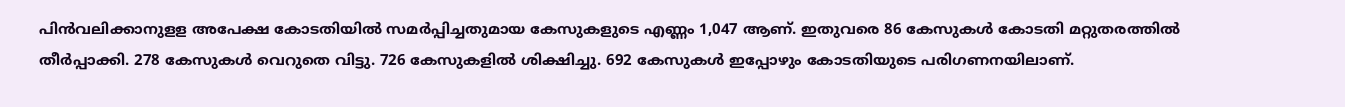പിൻവലിക്കാനുളള അപേക്ഷ കോടതിയിൽ സമർപ്പിച്ചതുമായ കേസുകളുടെ എണ്ണം 1,047 ആണ്. ഇതുവരെ 86 കേസുകൾ കോടതി മറ്റുതരത്തിൽ തീർപ്പാക്കി. 278 കേസുകൾ വെറുതെ വിട്ടു. 726 കേസുകളിൽ ശിക്ഷിച്ചു. 692 കേസുകൾ ഇപ്പോഴും കോടതിയുടെ പരിഗണനയിലാണ്.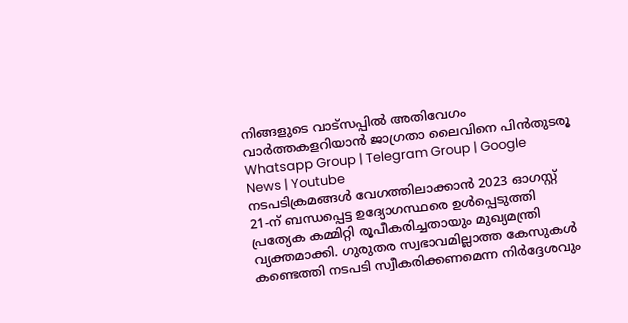നിങ്ങളുടെ വാട്സപ്പിൽ അതിവേഗം വാർത്തകളറിയാൻ ജാഗ്രതാ ലൈവിനെ പിൻതുടരൂ Whatsapp Group | Telegram Group | Google News | Youtube
നടപടിക്രമങ്ങൾ വേഗത്തിലാക്കാൻ 2023 ഓഗസ്റ്റ് 21-ന് ബന്ധപ്പെട്ട ഉദ്യോഗസ്ഥരെ ഉൾപ്പെടുത്തി പ്രത്യേക കമ്മിറ്റി രൂപീകരിച്ചതായും മുഖ്യമന്ത്രി വ്യക്തമാക്കി. ഗുരുതര സ്വഭാവമില്ലാത്ത കേസുകൾ കണ്ടെത്തി നടപടി സ്വീകരിക്കണമെന്ന നിർദ്ദേശവും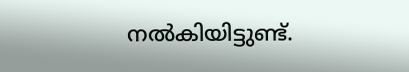നൽകിയിട്ടുണ്ട്.